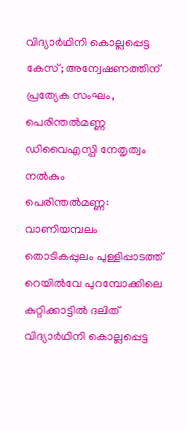വിദ്യാർഥിനി കൊല്ലപ്പെട്ട കേസ്; അന്വേഷണത്തിന് പ്രത്യേക സംഘം, പെരിന്തൽമണ്ണ ഡിവൈഎസ്പി നേതൃത്വം നൽകും
പെരിന്തൽമണ്ണ: വാണിയമ്പലം തൊടികപ്പുലം പുള്ളിപ്പാടത്ത് റെയിൽവേ പുറമ്പോക്കിലെ കുറ്റിക്കാട്ടിൽ ദലിത് വിദ്യാർഥിനി കൊല്ലപ്പെട്ട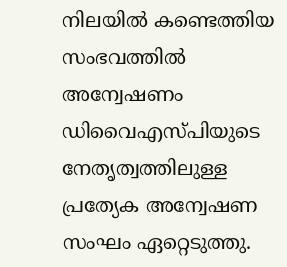നിലയിൽ കണ്ടെത്തിയ സംഭവത്തിൽ അന്വേഷണം ഡിവൈഎസ്പിയുടെ നേതൃത്വത്തിലുള്ള പ്രത്യേക അന്വേഷണ സംഘം ഏറ്റെടുത്തു.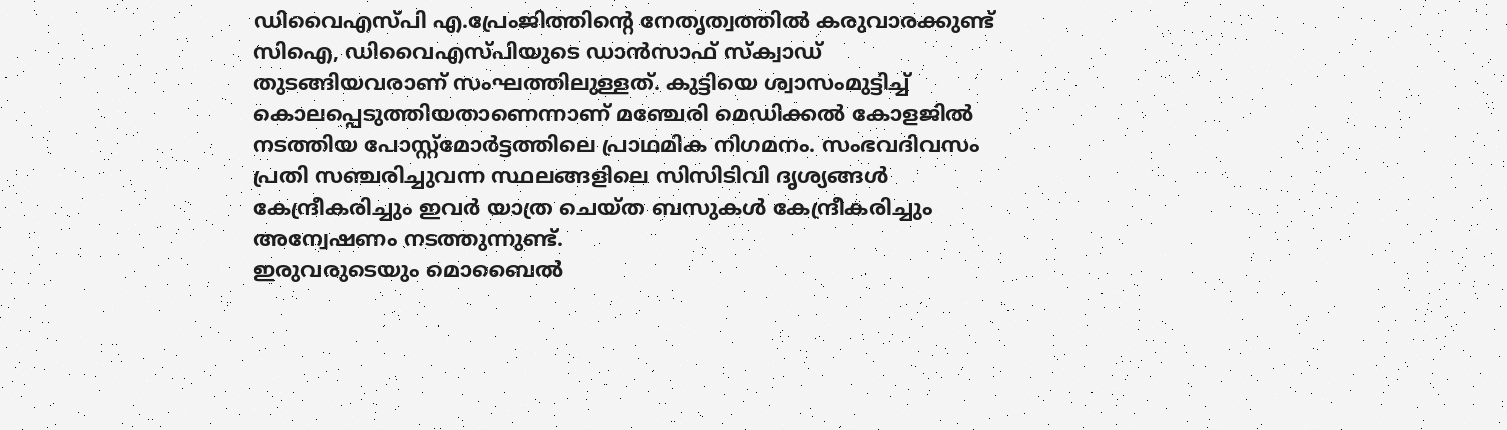ഡിവൈഎസ്പി എ.പ്രേംജിത്തിന്റെ നേതൃത്വത്തിൽ കരുവാരക്കുണ്ട് സിഐ, ഡിവൈഎസ്പിയുടെ ഡാൻസാഫ് സ്ക്വാഡ് തുടങ്ങിയവരാണ് സംഘത്തിലുള്ളത്. കുട്ടിയെ ശ്വാസംമുട്ടിച്ച് കൊലപ്പെടുത്തിയതാണെന്നാണ് മഞ്ചേരി മെഡിക്കൽ കോളജിൽ നടത്തിയ പോസ്റ്റ്മോർട്ടത്തിലെ പ്രാഥമിക നിഗമനം. സംഭവദിവസം പ്രതി സഞ്ചരിച്ചുവന്ന സ്ഥലങ്ങളിലെ സിസിടിവി ദൃശ്യങ്ങൾ കേന്ദ്രീകരിച്ചും ഇവർ യാത്ര ചെയ്ത ബസുകൾ കേന്ദ്രീകരിച്ചും അന്വേഷണം നടത്തുന്നുണ്ട്.
ഇരുവരുടെയും മൊബൈൽ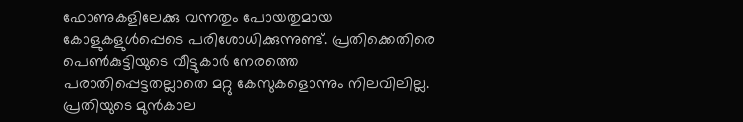ഫോണുകളിലേക്കു വന്നതും പോയതുമായ കോളുകളുൾപ്പെടെ പരിശോധിക്കുന്നുണ്ട്. പ്രതിക്കെതിരെ പെൺകുട്ടിയുടെ വീട്ടുകാർ നേരത്തെ പരാതിപ്പെട്ടതല്ലാതെ മറ്റു കേസുകളൊന്നും നിലവിലില്ല. പ്രതിയുടെ മുൻകാല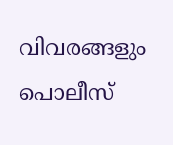വിവരങ്ങളും പൊലീസ്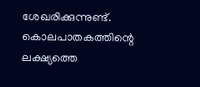ശേഖരിക്കുന്നുണ്ട്. കൊലപാതകത്തിന്റെ ലക്ഷ്യത്തെ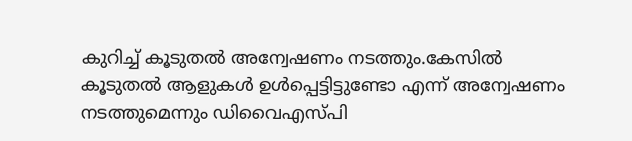കുറിച്ച് കൂടുതൽ അന്വേഷണം നടത്തും.കേസിൽ കൂടുതൽ ആളുകൾ ഉൾപ്പെട്ടിട്ടുണ്ടോ എന്ന് അന്വേഷണം നടത്തുമെന്നും ഡിവൈഎസ്പി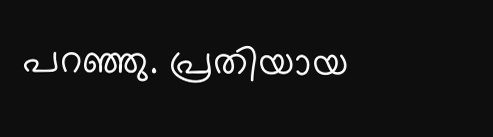പറഞ്ഞു. പ്രതിയായ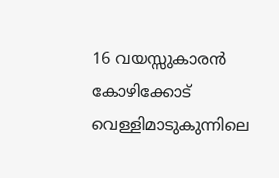16 വയസ്സുകാരൻ കോഴിക്കോട് വെള്ളിമാടുകുന്നിലെ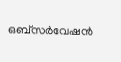ഒബ്സർവേഷൻ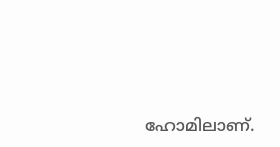ഹോമിലാണ്.